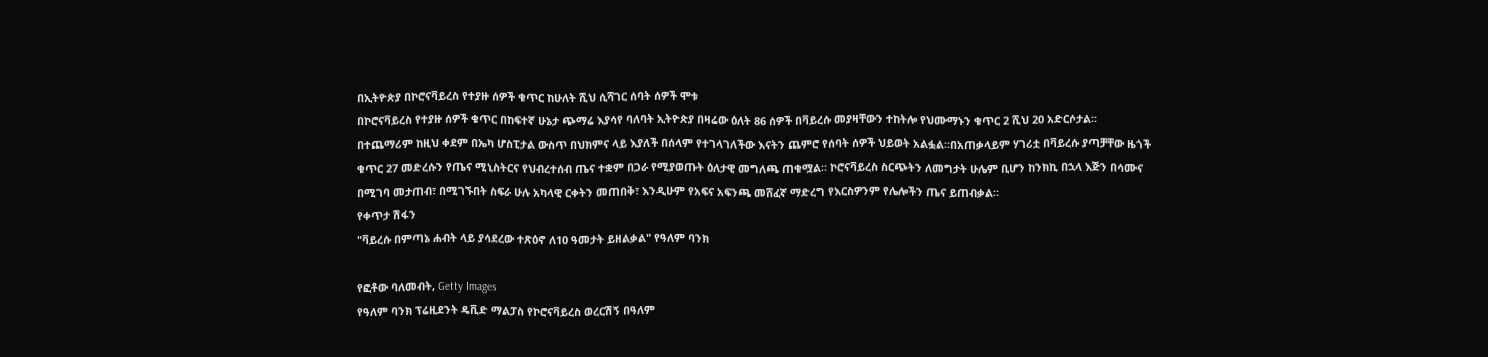በኢትዮጵያ በኮሮናቫይረስ የተያዙ ሰዎች ቁጥር ከሁለት ሺህ ሲሻገር ሰባት ሰዎች ሞቱ
በኮሮናቫይረስ የተያዙ ሰዎች ቁጥር በከፍተኛ ሁኔታ ጭማሬ እያሳየ ባለባት ኢትዮጵያ በዛሬው ዕለት 86 ሰዎች በቫይረሱ መያዛቸውን ተከትሎ የህሙማኑን ቁጥር 2 ሺህ 20 አድርሶታል። በተጨማሪም ከዚህ ቀደም በኤካ ሆስፒታል ውስጥ በህክምና ላይ እያለች በሰላም የተገላገለችው እናትን ጨምሮ የሰባት ሰዎች ህይወት አልፏል።በአጠቃላይም ሃገሪቷ በቫይረሱ ያጣቻቸው ዜጎች ቁጥር 27 መድረሱን የጤና ሚኒስትርና የህብረተሰብ ጤና ተቋም በጋራ የሚያወጡት ዕለታዊ መግለጫ ጠቁሟል። ኮሮናቫይረስ ስርጭትን ለመግታት ሁሌም ቢሆን ከንክኪ በኋላ እጅን በሳሙና በሚገባ መታጠብ፣ በሚገኙበት ስፍራ ሁሉ አካላዊ ርቀትን መጠበቅ፣ እንዲሁም የአፍና አፍንጫ መሸፈኛ ማድረግ የእርስዎንም የሌሎችን ጤና ይጠብቃል።
የቀጥታ ሽፋን
"ቫይረሱ በምጣኔ ሐብት ላይ ያሳደረው ተጽዕኖ ለ10 ዓመታት ይዘልቃል" የዓለም ባንክ

የፎቶው ባለመብት, Getty Images
የዓለም ባንክ ፕሬዚደንት ዴቪድ ማልፓስ የኮሮናቫይረስ ወረርሽኝ በዓለም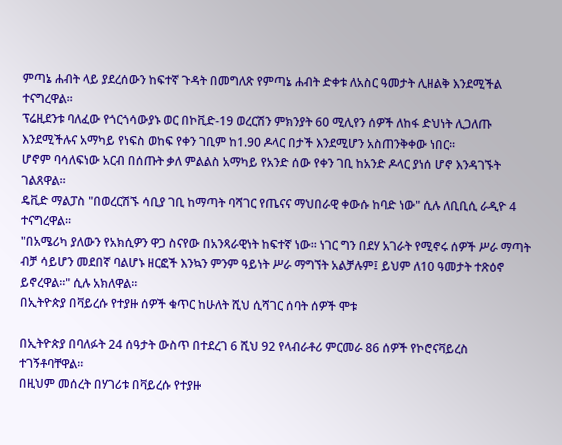ምጣኔ ሐብት ላይ ያደረሰውን ከፍተኛ ጉዳት በመግለጽ የምጣኔ ሐብት ድቀቱ ለአስር ዓመታት ሊዘልቅ እንደሚችል ተናግረዋል፡፡
ፕሬዚደንቱ ባለፈው የጎርጎሳውያኑ ወር በኮቪድ-19 ወረርሽን ምክንያት 60 ሚሊየን ሰዎች ለከፋ ድህነት ሊጋለጡ እንደሚችሉና አማካይ የነፍስ ወከፍ የቀን ገቢም ከ1.90 ዶላር በታች እንደሚሆን አስጠንቅቀው ነበር፡፡
ሆኖም ባሳለፍነው አርብ በሰጡት ቃለ ምልልስ አማካይ የአንድ ሰው የቀን ገቢ ከአንድ ዶላር ያነሰ ሆኖ እንዳገኙት ገልጸዋል፡፡
ዴቪድ ማልፓስ "በወረርሽኙ ሳቢያ ገቢ ከማጣት ባሻገር የጤናና ማህበራዊ ቀውሱ ከባድ ነው" ሲሉ ለቢቢሲ ራዲዮ 4 ተናግረዋል፡፡
"በአሜሪካ ያለውን የአክሲዎን ዋጋ ስናየው በአንጻራዊነት ከፍተኛ ነው፡፡ ነገር ግን በደሃ አገራት የሚኖሩ ሰዎች ሥራ ማጣት ብቻ ሳይሆን መደበኛ ባልሆኑ ዘርፎች እንኳን ምንም ዓይነት ሥራ ማግኘት አልቻሉም፤ ይህም ለ10 ዓመታት ተጽዕኖ ይኖረዋል፡፡" ሲሉ አክለዋል፡፡
በኢትዮጵያ በቫይረሱ የተያዙ ሰዎች ቁጥር ከሁለት ሺህ ሲሻገር ሰባት ሰዎች ሞቱ

በኢትዮጵያ በባለፉት 24 ሰዓታት ውስጥ በተደረገ 6 ሺህ 92 የላብራቶሪ ምርመራ 86 ሰዎች የኮሮናቫይረስ ተገኝቶባቸዋል።
በዚህም መሰረት በሃገሪቱ በቫይረሱ የተያዙ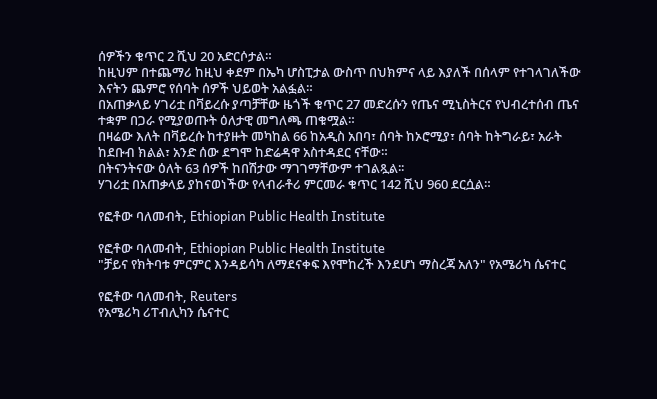ሰዎችን ቁጥር 2 ሺህ 20 አድርሶታል።
ከዚህም በተጨማሪ ከዚህ ቀደም በኤካ ሆስፒታል ውስጥ በህክምና ላይ እያለች በሰላም የተገላገለችው እናትን ጨምሮ የሰባት ሰዎች ህይወት አልፏል።
በአጠቃላይ ሃገሪቷ በቫይረሱ ያጣቻቸው ዜጎች ቁጥር 27 መድረሱን የጤና ሚኒስትርና የህብረተሰብ ጤና ተቋም በጋራ የሚያወጡት ዕለታዊ መግለጫ ጠቁሟል።
በዛሬው እለት በቫይረሱ ከተያዙት መካከል 66 ከአዲስ አበባ፣ ሰባት ከኦሮሚያ፣ ሰባት ከትግራይ፣ አራት ከደቡብ ክልል፣ አንድ ሰው ደግሞ ከድሬዳዋ አስተዳደር ናቸው።
በትናንትናው ዕለት 63 ሰዎች ከበሽታው ማገገማቸውም ተገልጿል፡፡
ሃገሪቷ በአጠቃላይ ያከናወነችው የላብራቶሪ ምርመራ ቁጥር 142 ሺህ 960 ደርሷል።

የፎቶው ባለመብት, Ethiopian Public Health Institute

የፎቶው ባለመብት, Ethiopian Public Health Institute
"ቻይና የክትባቱ ምርምር እንዳይሳካ ለማደናቀፍ እየሞከረች እንደሆነ ማስረጃ አለን" የአሜሪካ ሴናተር

የፎቶው ባለመብት, Reuters
የአሜሪካ ሪፐብሊካን ሴናተር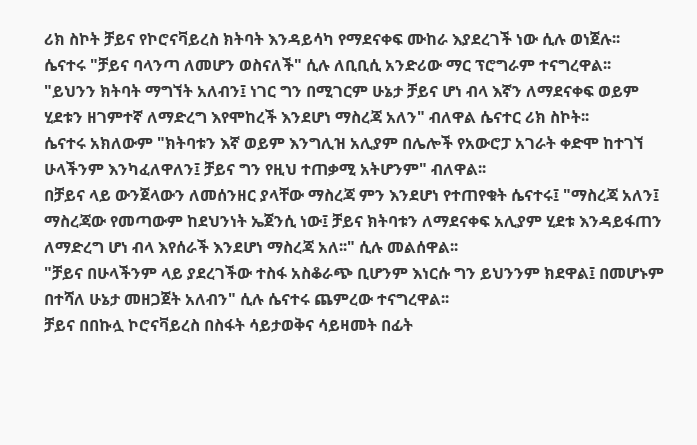ሪክ ስኮት ቻይና የኮሮናቫይረስ ክትባት እንዳይሳካ የማደናቀፍ ሙከራ እያደረገች ነው ሲሉ ወነጀሉ፡፡
ሴናተሩ "ቻይና ባላንጣ ለመሆን ወስናለች" ሲሉ ለቢቢሲ አንድሪው ማር ፕሮግራም ተናግረዋል፡፡
"ይህንን ክትባት ማግኘት አለብን፤ ነገር ግን በሚገርም ሁኔታ ቻይና ሆነ ብላ እኛን ለማደናቀፍ ወይም ሂደቱን ዘገምተኛ ለማድረግ እየሞከረች እንደሆነ ማስረጃ አለን" ብለዋል ሴናተር ሪክ ስኮት፡፡
ሴናተሩ አክለውም "ክትባቱን እኛ ወይም እንግሊዝ አሊያም በሌሎች የአውሮፓ አገራት ቀድሞ ከተገኘ ሁላችንም እንካፈለዋለን፤ ቻይና ግን የዚህ ተጠቃሚ አትሆንም" ብለዋል፡፡
በቻይና ላይ ውንጀላውን ለመሰንዘር ያላቸው ማስረጃ ምን እንደሆነ የተጠየቁት ሴናተሩ፤ "ማስረጃ አለን፤ ማስረጃው የመጣውም ከደህንነት ኤጀንሲ ነው፤ ቻይና ክትባቱን ለማደናቀፍ አሊያም ሂደቱ እንዳይፋጠን ለማድረግ ሆነ ብላ እየሰራች እንደሆነ ማስረጃ አለ፡፡" ሲሉ መልሰዋል፡፡
"ቻይና በሁላችንም ላይ ያደረገችው ተስፋ አስቆራጭ ቢሆንም እነርሱ ግን ይህንንም ክደዋል፤ በመሆኑም በተሻለ ሁኔታ መዘጋጀት አለብን" ሲሉ ሴናተሩ ጨምረው ተናግረዋል፡፡
ቻይና በበኩሏ ኮሮናቫይረስ በስፋት ሳይታወቅና ሳይዛመት በፊት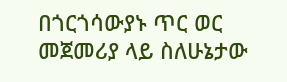በጎርጎሳውያኑ ጥር ወር መጀመሪያ ላይ ስለሁኔታው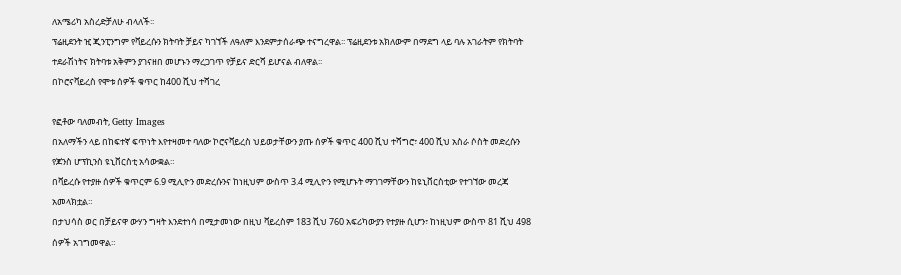ለአሜሪካ አስረድቻለሁ ብላለች፡፡
ፕሬዚደንት ዢ ጂንፒንግም የቫይረሱን ክትባት ቻይና ካገኘች ለዓለም እንደምታሰራጭ ተናግረዋል፡፡ ፕሬዚደንቱ አክለውም በማደግ ላይ ባሉ አገራትም የክትባት ተደራሽነትና ክትባቱ አቅምን ያገናዘበ መሆኑን ማረጋገጥ የቻይና ድርሻ ይሆናል ብለዋል፡፡
በኮሮናቫይረስ የሞቱ ሰዎች ቁጥር ከ400 ሺህ ተሻገረ

የፎቶው ባለመብት, Getty Images
በአለማችን ላይ በከፍተኛ ፍጥነት እየተዛመተ ባለው ኮሮናቫይረስ ህይወታቸውን ያጡ ሰዎች ቁጥር 400 ሺህ ተሻግሮ፣ 400 ሺህ አስራ ሶስት መድረሱን የጆንስ ሆፕኪንስ ዩኒቨርስቲ አሳውቋል።
በቫይረሱ የተያዙ ሰዎች ቁጥርም 6.9 ሚሊዮን መድረሱንና ከነዚህም ውስጥ 3.4 ሚሊዮን የሚሆኑት ማገገማቸውን ከዩኒቨርስቲው የተገኘው መረጃ አመላክቷል።
በታህሳስ ወር በቻይናዋ ውሃን ግዛት እንደተነሳ በሚታመነው በዚህ ቫይረስም 183 ሺህ 760 አፍሪካውያን የተያዙ ሲሆን፣ ከነዚህም ውስጥ 81 ሺህ 498 ሰዎች አገግመዋል።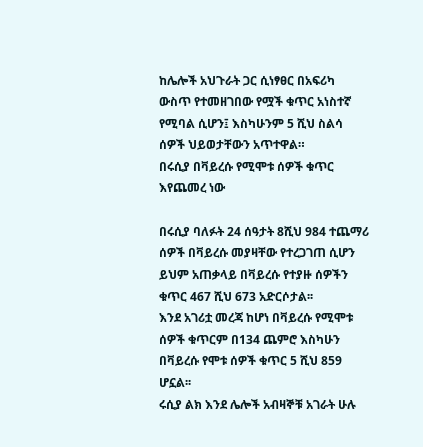ከሌሎች አህጉራት ጋር ሲነፃፀር በአፍሪካ ውስጥ የተመዘገበው የሟች ቁጥር አነስተኛ የሚባል ሲሆን፤ እስካሁንም 5 ሺህ ስልሳ ሰዎች ህይወታቸውን አጥተዋል።
በሩሲያ በቫይረሱ የሚሞቱ ሰዎች ቁጥር እየጨመረ ነው

በሩሲያ ባለፉት 24 ሰዓታት 8ሺህ 984 ተጨማሪ ሰዎች በቫይረሱ መያዛቸው የተረጋገጠ ሲሆን ይህም አጠቃላይ በቫይረሱ የተያዙ ሰዎችን ቁጥር 467 ሺህ 673 አድርሶታል፡፡
እንደ አገሪቷ መረጃ ከሆነ በቫይረሱ የሚሞቱ ሰዎች ቁጥርም በ134 ጨምሮ እስካሁን በቫይረሱ የሞቱ ሰዎች ቁጥር 5 ሺህ 859 ሆኗል፡፡
ሩሲያ ልክ እንደ ሌሎች አብዛኞቹ አገራት ሁሉ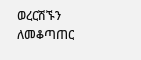ወረርሽኙን ለመቆጣጠር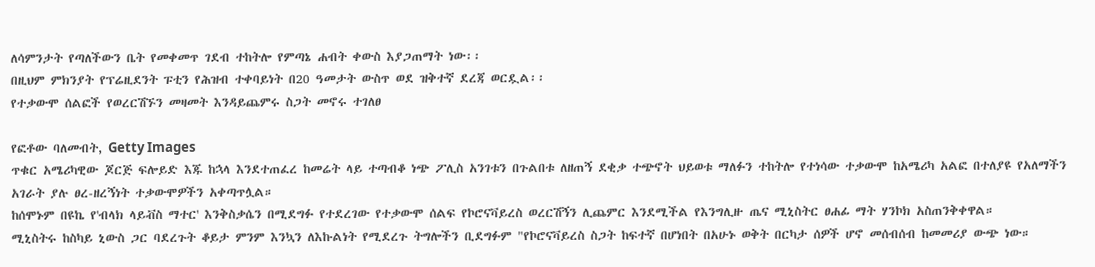ለሳምንታት የጣለችውን ቤት የመቀመጥ ገደብ ተከትሎ የምጣኔ ሐብት ቀውስ እያጋጠማት ነው፡፡
በዚህም ምክንያት የፕሬዚደንት ፑቲን የሕዝብ ተቀባይነት በ20 ዓመታት ውስጥ ወደ ዝቅተኛ ደረጃ ወርዷል፡፡
የተቃውሞ ሰልፎች የወረርሽኙን መዛመት እንዳይጨምሩ ስጋት መኖሩ ተገለፀ

የፎቶው ባለመብት, Getty Images
ጥቁር አሜሪካዊው ጆርጅ ፍሎይድ እጁ ከኋላ እንደተጠፈረ ከመሬት ላይ ተጣብቆ ነጭ ፖሊስ አንገቱን በጉልበቱ ለዘጠኝ ደቂቃ ተጭኖት ህይወቱ ማለፉን ተከትሎ የተነሳው ተቃውሞ ከአሜሪካ አልፎ በተለያዩ የአለማችን አገራት ያሉ ፀረ-ዘረኝነት ተቃውሞዎችን አቀጣጥሏል።
ከሰሞኑም በዩኬ የ'ብላክ ላይቭስ ማተር' እንቅስቃሴን በሚደግፉ የተደረገው የተቃውሞ ሰልፍ የኮሮናቫይረስ ወረርሽኝን ሊጨምር እንደሚችል የእንግሊዙ ጤና ሚኒስትር ፀሐፊ ማት ሃንኮክ አስጠንቅቀዋል።
ሚኒስትሩ ከስካይ ኒውስ ጋር ባደረጉት ቆይታ ምንም እንኳን ለእኩልነት የሚደረጉ ትግሎችን ቢደግፉም "የኮሮናቫይረስ ስጋት ከፍተኛ በሆነበት በአሁኑ ወቅት በርካታ ሰዎች ሆኖ መሰብሰብ ከመመሪያ ውጭ ነው።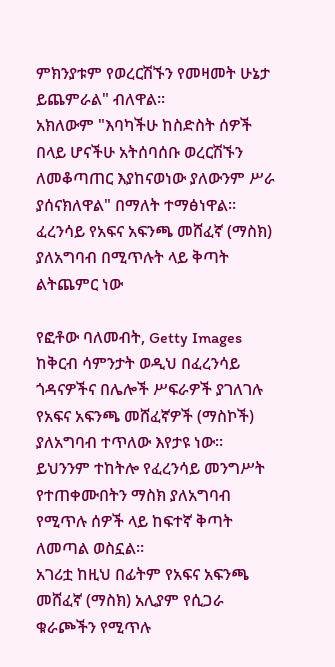ምክንያቱም የወረርሽኙን የመዛመት ሁኔታ ይጨምራል" ብለዋል።
አክለውም "እባካችሁ ከስድስት ሰዎች በላይ ሆናችሁ አትሰባሰቡ ወረርሽኙን ለመቆጣጠር እያከናወነው ያለውንም ሥራ ያሰናክለዋል" በማለት ተማፅነዋል።
ፈረንሳይ የአፍና አፍንጫ መሸፈኛ (ማስክ) ያለአግባብ በሚጥሉት ላይ ቅጣት ልትጨምር ነው

የፎቶው ባለመብት, Getty Images
ከቅርብ ሳምንታት ወዲህ በፈረንሳይ ጎዳናዎችና በሌሎች ሥፍራዎች ያገለገሉ የአፍና አፍንጫ መሸፈኛዎች (ማስኮች) ያለአግባብ ተጥለው እየታዩ ነው፡፡
ይህንንም ተከትሎ የፈረንሳይ መንግሥት የተጠቀሙበትን ማስክ ያለአግባብ የሚጥሉ ሰዎች ላይ ከፍተኛ ቅጣት ለመጣል ወስኗል፡፡
አገሪቷ ከዚህ በፊትም የአፍና አፍንጫ መሸፈኛ (ማስክ) አሊያም የሲጋራ ቁራጮችን የሚጥሉ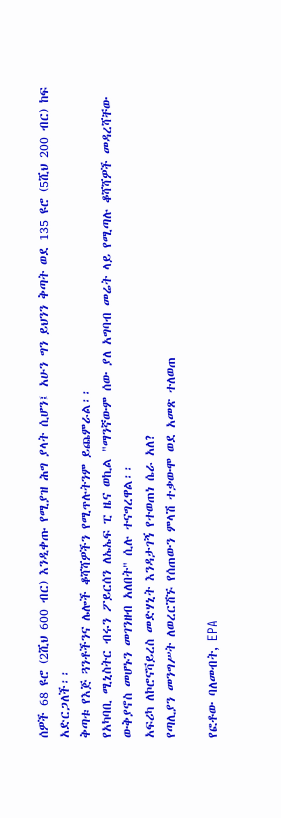ሰዎች 68 ዩሮ (2ሺህ 600 ብር) እንዲቀጡ የሚያዝ ሕግ ያላት ሲሆን፤ አሁን ግን ይህንን ቅጣት ወደ 135 ዩሮ (5ሺህ 200 ብር) ከፍ አድርጋለች፡፡
ቅጣቱ የእጅ ጓንቶችንና ሌሎች ቆሻሻዎችን የሚጥሉትንም ይጨምራል፡፡
የአካባቢ ሚኒስትር ብሩን ፖይርሰን ለኤኤፍ ፒ ዜና ወኪል "ማንኛውም ሰው ያለ አግባብ መሬት ላይ የሚጣሉ ቆሻሻዎች መዳረሻቸው ውቅያኖስ መሆኑን መገንዘብ አለበት" ሲሉ ተናግረዋል፡፡
አፍሪካ ለኮሮናቫይረስ መድሃኒት እንዳታገኝ የተወጠነ ሴራ አለ?
የጣሊያን መንግሥት ለወረርሽኙ የሰጠውን ምላሽ ተቃውሞ ወደ አመጽ ተለወጠ

የፎቶው ባለመብት, EPA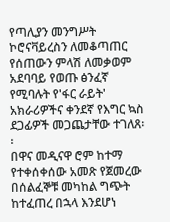የጣሊያን መንግሥት ኮሮናቫይረስን ለመቆጣጠር የሰጠውን ምላሽ ለመቃወም አደባባይ የወጡ ፅንፈኛ የሚባሉት የ'ፋር ራይት' አክራሪዎችና ቀንደኛ የእግር ኳስ ደጋፊዎች መጋጨታቸው ተገለጸ፡፡
በዋና መዲናዋ ሮም ከተማ የተቀሰቀሰው አመጽ የጀመረው በሰልፈኞቹ መካከል ግጭት ከተፈጠረ በኋላ እንደሆነ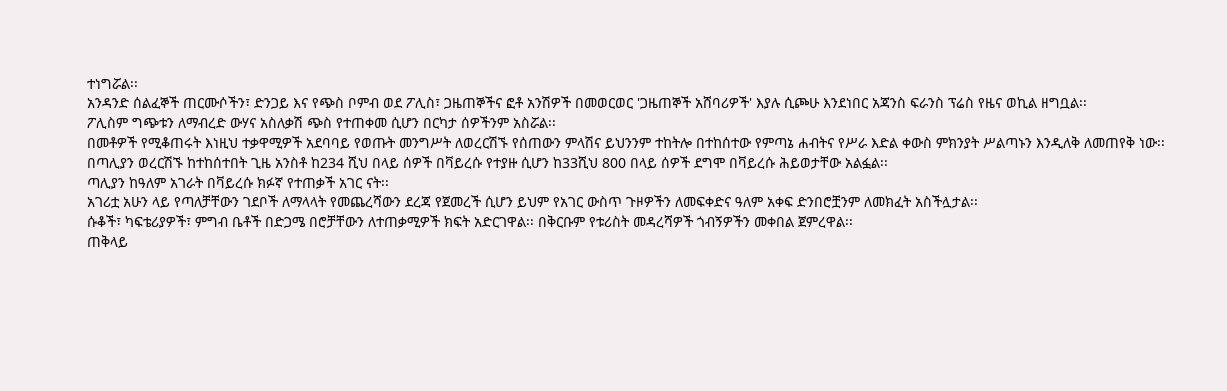ተነግሯል፡፡
አንዳንድ ሰልፈኞች ጠርሙሶችን፣ ድንጋይ እና የጭስ ቦምብ ወደ ፖሊስ፣ ጋዜጠኞችና ፎቶ አንሽዎች በመወርወር 'ጋዜጠኞች አሸባሪዎች' እያሉ ሲጮሁ እንደነበር አጃንስ ፍራንስ ፕሬስ የዜና ወኪል ዘግቧል፡፡
ፖሊስም ግጭቱን ለማብረድ ውሃና አስለቃሽ ጭስ የተጠቀመ ሲሆን በርካታ ሰዎችንም አስሯል፡፡
በመቶዎች የሚቆጠሩት እነዚህ ተቃዋሚዎች አደባባይ የወጡት መንግሥት ለወረርሽኙ የሰጠውን ምላሽና ይህንንም ተከትሎ በተከሰተው የምጣኔ ሐብትና የሥራ እድል ቀውስ ምክንያት ሥልጣኑን እንዲለቅ ለመጠየቅ ነው፡፡
በጣሊያን ወረርሽኙ ከተከሰተበት ጊዜ አንስቶ ከ234 ሺህ በላይ ሰዎች በቫይረሱ የተያዙ ሲሆን ከ33ሺህ 800 በላይ ሰዎች ደግሞ በቫይረሱ ሕይወታቸው አልፏል፡፡
ጣሊያን ከዓለም አገራት በቫይረሱ ክፉኛ የተጠቃች አገር ናት፡፡
አገሪቷ አሁን ላይ የጣለቻቸውን ገደቦች ለማላላት የመጨረሻውን ደረጃ የጀመረች ሲሆን ይህም የአገር ውስጥ ጉዞዎችን ለመፍቀድና ዓለም አቀፍ ድንበሮቿንም ለመክፈት አስችሏታል፡፡
ሱቆች፣ ካፍቴሪያዎች፣ ምግብ ቤቶች በድጋሜ በሮቻቸውን ለተጠቃሚዎች ክፍት አድርገዋል፡፡ በቅርቡም የቱሪስት መዳረሻዎች ጎብኝዎችን መቀበል ጀምረዋል፡፡
ጠቅላይ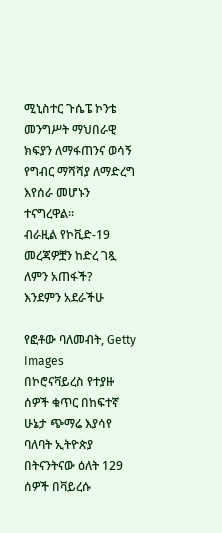ሚኒስተር ጉሴፔ ኮንቴ መንግሥት ማህበራዊ ክፍያን ለማፋጠንና ወሳኝ የግብር ማሻሻያ ለማድረግ እየሰራ መሆኑን ተናግረዋል፡፡
ብራዚል የኮቪድ-19 መረጃዎቿን ከድረ ገጿ ለምን አጠፋች?
እንደምን አደራችሁ

የፎቶው ባለመብት, Getty Images
በኮሮናቫይረስ የተያዙ ሰዎች ቁጥር በከፍተኛ ሁኔታ ጭማሬ እያሳየ ባለባት ኢትዮጵያ በትናንትናው ዕለት 129 ሰዎች በቫይረሱ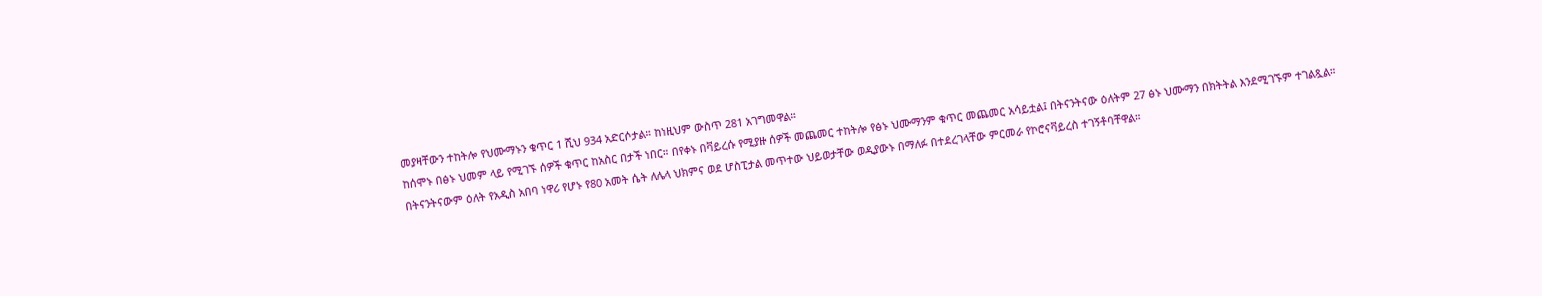መያዛቸውን ተከትሎ የህሙማኑን ቁጥር 1 ሺህ 934 አድርሶታል። ከነዚህም ውስጥ 281 አገግመዋል።
ከሰሞኑ በፅኑ ህመም ላይ የሚገኙ ሰዎች ቁጥር ከአስር በታች ነበር። በየቀኑ በቫይረሱ የሚያዙ ሰዎች መጨመር ተከትሎ የፅኑ ህሙማንም ቁጥር መጨመር አሳይቷል፤ በትናንትናው ዕለትም 27 ፅኑ ህሙማን በክትትል እንደሚገኙም ተገልጿል።
በትናንትናውም ዕለት የአዲስ አበባ ነዋሪ የሆኑ የ80 አመት ሴት ለሌላ ህክምና ወደ ሆስፒታል መጥተው ህይወታቸው ወዲያውኑ በማለፉ በተደረገላቸው ምርመራ የኮሮናቫይረስ ተገኝቶባቸዋል።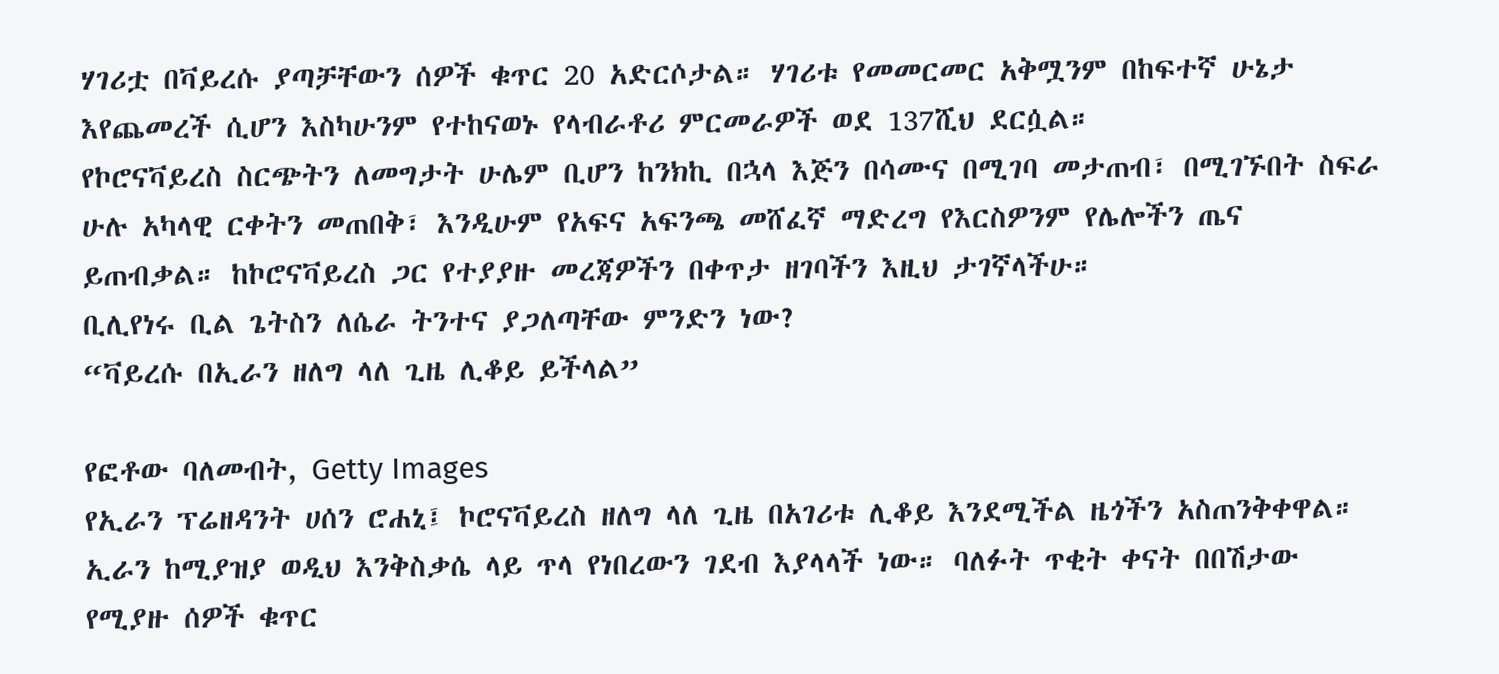ሃገሪቷ በቫይረሱ ያጣቻቸውን ሰዎች ቁጥር 20 አድርሶታል። ሃገሪቱ የመመርመር አቅሟንም በከፍተኛ ሁኔታ እየጨመረች ሲሆን እስካሁንም የተከናወኑ የላብራቶሪ ምርመራዎች ወደ 137ሺህ ደርሷል።
የኮሮናቫይረስ ስርጭትን ለመግታት ሁሌም ቢሆን ከንክኪ በኋላ እጅን በሳሙና በሚገባ መታጠብ፣ በሚገኙበት ስፍራ ሁሉ አካላዊ ርቀትን መጠበቅ፣ እንዲሁም የአፍና አፍንጫ መሸፈኛ ማድረግ የእርስዎንም የሌሎችን ጤና ይጠብቃል። ከኮሮናቫይረስ ጋር የተያያዙ መረጃዎችን በቀጥታ ዘገባችን እዚህ ታገኛላችሁ።
ቢሊየነሩ ቢል ጌትስን ለሴራ ትንተና ያጋለጣቸው ምንድን ነው?
“ቫይረሱ በኢራን ዘለግ ላለ ጊዜ ሊቆይ ይችላል”

የፎቶው ባለመብት, Getty Images
የኢራን ፕሬዘዳንት ሀሰን ሮሐኒ፤ ኮሮናቫይረስ ዘለግ ላለ ጊዜ በአገሪቱ ሊቆይ እንደሚችል ዜጎችን አስጠንቅቀዋል።
ኢራን ከሚያዝያ ወዲህ እንቅስቃሴ ላይ ጥላ የነበረውን ገደብ እያላላች ነው። ባለፉት ጥቂት ቀናት በበሽታው የሚያዙ ሰዎች ቁጥር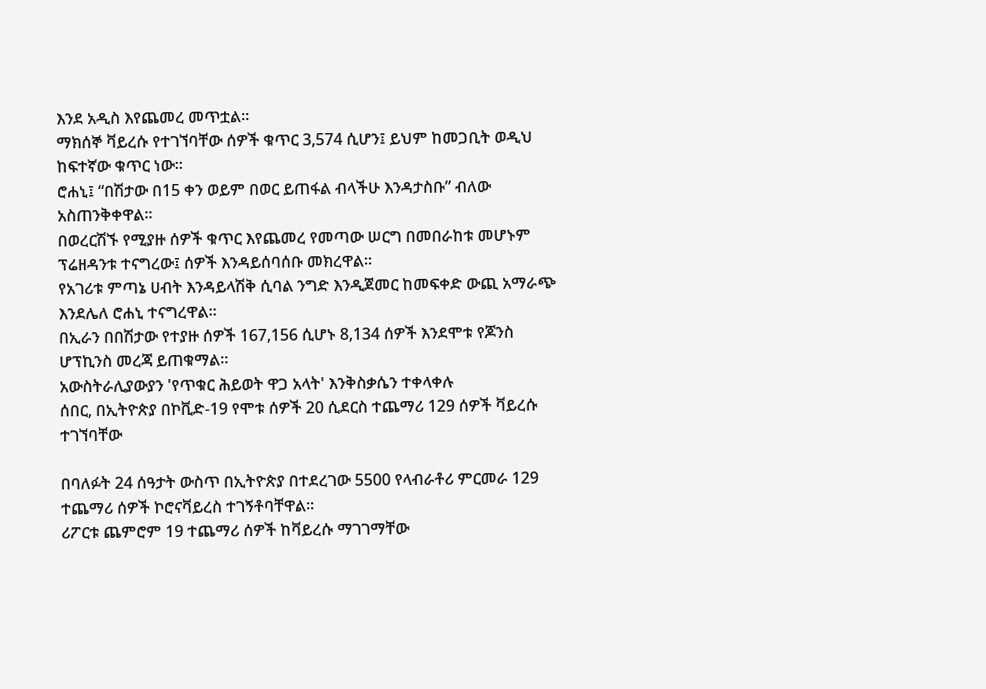እንደ አዲስ እየጨመረ መጥቷል።
ማክሰኞ ቫይረሱ የተገኘባቸው ሰዎች ቁጥር 3,574 ሲሆን፤ ይህም ከመጋቢት ወዲህ ከፍተኛው ቁጥር ነው።
ሮሐኒ፤ “በሽታው በ15 ቀን ወይም በወር ይጠፋል ብላችሁ እንዳታስቡ” ብለው አስጠንቅቀዋል።
በወረርሽኙ የሚያዙ ሰዎች ቁጥር እየጨመረ የመጣው ሠርግ በመበራከቱ መሆኑም ፕሬዘዳንቱ ተናግረው፤ ሰዎች እንዳይሰባሰቡ መክረዋል።
የአገሪቱ ምጣኔ ሀብት እንዳይላሽቅ ሲባል ንግድ እንዲጀመር ከመፍቀድ ውጪ አማራጭ እንደሌለ ሮሐኒ ተናግረዋል።
በኢራን በበሽታው የተያዙ ሰዎች 167,156 ሲሆኑ 8,134 ሰዎች እንደሞቱ የጆንስ ሆፕኪንስ መረጃ ይጠቁማል።
አውስትራሊያውያን 'የጥቁር ሕይወት ዋጋ አላት' እንቅስቃሴን ተቀላቀሉ
ሰበር, በኢትዮጵያ በኮቪድ-19 የሞቱ ሰዎች 20 ሲደርስ ተጨማሪ 129 ሰዎች ቫይረሱ ተገኘባቸው

በባለፉት 24 ሰዓታት ውስጥ በኢትዮጵያ በተደረገው 5500 የላብራቶሪ ምርመራ 129 ተጨማሪ ሰዎች ኮሮናቫይረስ ተገኝቶባቸዋል።
ሪፖርቱ ጨምሮም 19 ተጨማሪ ሰዎች ከቫይረሱ ማገገማቸው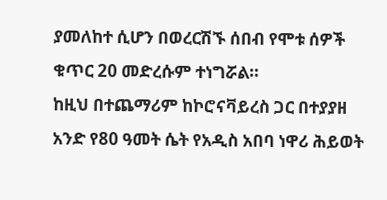ያመለከተ ሲሆን በወረርሽኙ ሰበብ የሞቱ ሰዎች ቁጥር 20 መድረሱም ተነግሯል።
ከዚህ በተጨማሪም ከኮሮናቫይረስ ጋር በተያያዘ አንድ የ80 ዓመት ሴት የአዲስ አበባ ነዋሪ ሕይወት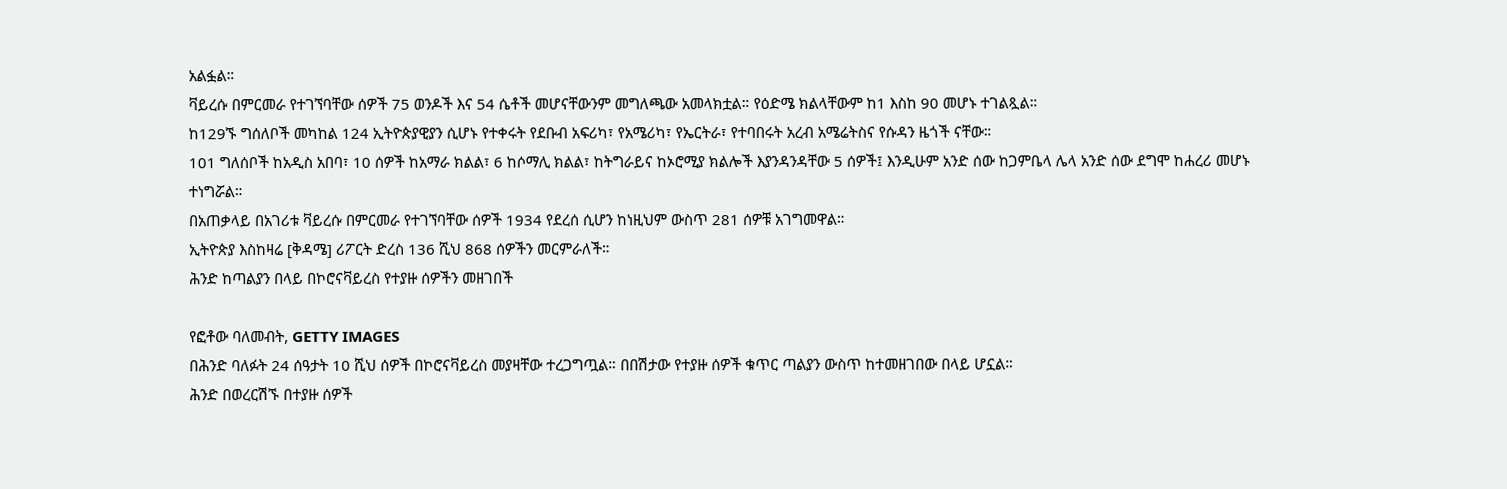አልፏል።
ቫይረሱ በምርመራ የተገኘባቸው ሰዎች 75 ወንዶች እና 54 ሴቶች መሆናቸውንም መግለጫው አመላክቷል። የዕድሜ ክልላቸውም ከ1 እስከ 90 መሆኑ ተገልጿል።
ከ129ኙ ግሰለቦች መካከል 124 ኢትዮጵያዊያን ሲሆኑ የተቀሩት የደቡብ አፍሪካ፣ የአሜሪካ፣ የኤርትራ፣ የተባበሩት አረብ አሜሬትስና የሱዳን ዜጎች ናቸው።
101 ግለሰቦች ከአዲስ አበባ፣ 10 ሰዎች ከአማራ ክልል፣ 6 ከሶማሊ ክልል፣ ከትግራይና ከኦሮሚያ ክልሎች እያንዳንዳቸው 5 ሰዎች፤ እንዲሁም አንድ ሰው ከጋምቤላ ሌላ አንድ ሰው ደግሞ ከሐረሪ መሆኑ ተነግሯል።
በአጠቃላይ በአገሪቱ ቫይረሱ በምርመራ የተገኘባቸው ሰዎች 1934 የደረሰ ሲሆን ከነዚህም ውስጥ 281 ሰዎቹ አገግመዋል።
ኢትዮጵያ እስከዛሬ [ቅዳሜ] ሪፖርት ድረስ 136 ሺህ 868 ሰዎችን መርምራለች።
ሕንድ ከጣልያን በላይ በኮሮናቫይረስ የተያዙ ሰዎችን መዘገበች

የፎቶው ባለመብት, GETTY IMAGES
በሕንድ ባለፉት 24 ሰዓታት 10 ሺህ ሰዎች በኮሮናቫይረስ መያዛቸው ተረጋግጧል። በበሽታው የተያዙ ሰዎች ቁጥር ጣልያን ውስጥ ከተመዘገበው በላይ ሆኗል።
ሕንድ በወረርሽኙ በተያዙ ሰዎች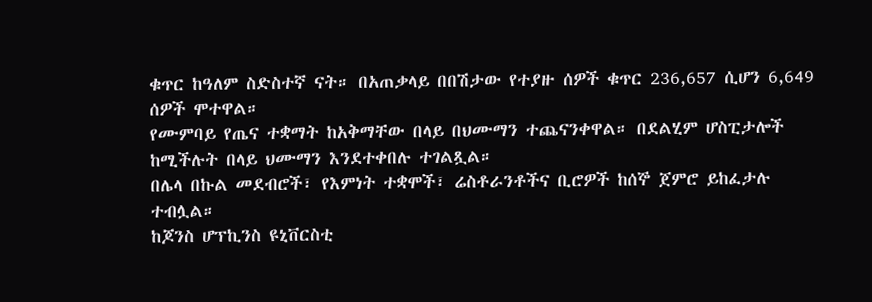ቁጥር ከዓለም ስድስተኛ ናት። በአጠቃላይ በበሽታው የተያዙ ሰዎች ቁጥር 236,657 ሲሆን 6,649 ሰዎች ሞተዋል።
የሙምባይ የጤና ተቋማት ከአቅማቸው በላይ በህሙማን ተጨናንቀዋል። በደልሂም ሆስፒታሎች ከሚችሉት በላይ ህሙማን እንደተቀበሉ ተገልጿል።
በሌላ በኩል መደብሮች፣ የእምነት ተቋሞች፣ ሬስቶራንቶችና ቢሮዎች ከሰኞ ጀምሮ ይከፈታሉ ተብሏል።
ከጆንስ ሆፕኪንስ ዩኒቨርስቲ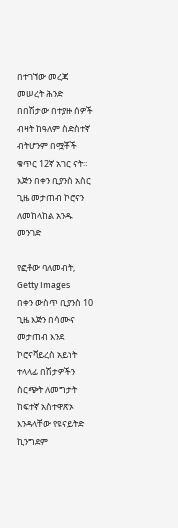በተገኘው መረጃ መሠረት ሕንድ በበሽታው በተያዙ ሰዎች ብዛት ከዓለም ስድስተኛ ብትሆንም በሟቾች ቁጥር 12ኛ አገር ናት።
እጅን በቀን ቢያንስ አስር ጊዜ መታጠብ ኮሮናን ለመከላከል አንዱ መንገድ

የፎቶው ባለመብት, Getty Images
በቀን ውስጥ ቢያንስ 10 ጊዜ እጅን በሳሙና መታጠብ እንደ ኮሮናቫይረስ አይነት ተላላፊ በሽታዎችን ስርጭት ለመግታት ከፍተኛ አስተዋጽኦ እንዳላቸው የዩናይትድ ኪንግደም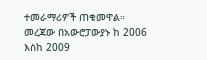ተመራማሪዎች ጠቁመዋል።
መረጃው በአውሮፓውያኑ ከ 2006 እስከ 2009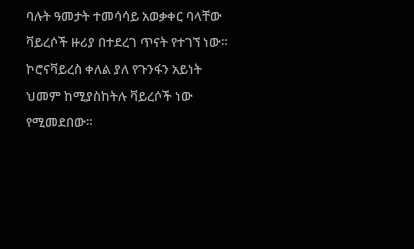ባሉት ዓመታት ተመሳሳይ አወቃቀር ባላቸው ቫይረሶች ዙሪያ በተደረገ ጥናት የተገኘ ነው። ኮሮናቫይረስ ቀለል ያለ የጉንፋን አይነት ህመም ከሚያስከትሉ ቫይረሶች ነው የሚመደበው።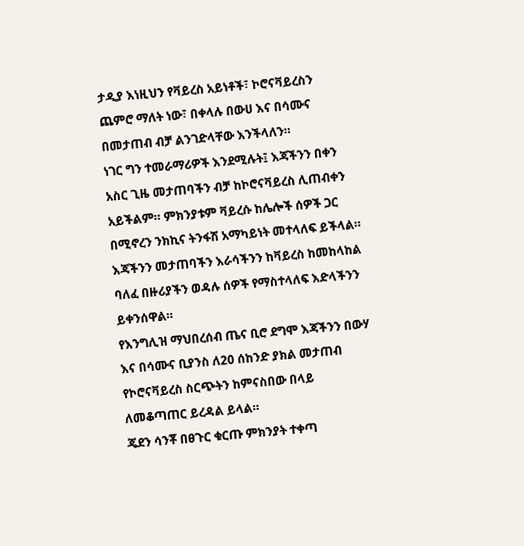ታዲያ እነዚህን የቫይረስ አይነቶች፣ ኮሮናቫይረስን ጨምሮ ማለት ነው፣ በቀላሉ በውሀ እና በሳሙና በመታጠብ ብቻ ልንገድላቸው እንችላለን።
ነገር ግን ተመራማሪዎች እንደሚሉት፤ እጃችንን በቀን አስር ጊዜ መታጠባችን ብቻ ከኮሮናቫይረስ ሊጠብቀን አይችልም። ምክንያቱም ቫይረሱ ከሌሎች ሰዎች ጋር በሚኖረን ንክኪና ትንፋሽ አማካይነት መተላለፍ ይችላል።
እጃችንን መታጠባችን እራሳችንን ከቫይረስ ከመከላከል ባለፈ በዙሪያችን ወዳሉ ሰዎች የማስተላለፍ እድላችንን ይቀንሰዋል።
የእንግሊዝ ማህበረሰብ ጤና ቢሮ ደግሞ እጃችንን በውሃ እና በሳሙና ቢያንስ ለ20 ሰከንድ ያክል መታጠብ የኮሮናቫይረስ ስርጭትን ከምናስበው በላይ ለመቆጣጠር ይረዳል ይላል።
ጄደን ሳንቾ በፀጉር ቁርጡ ምክንያት ተቀጣ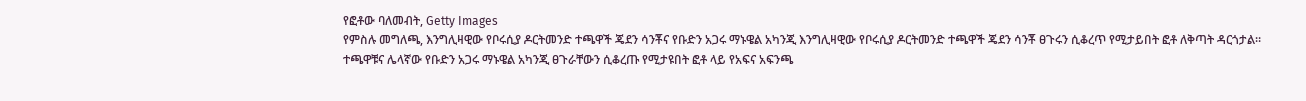የፎቶው ባለመብት, Getty Images
የምስሉ መግለጫ, እንግሊዛዊው የቦሩሲያ ዶርትመንድ ተጫዋች ጄደን ሳንቾና የቡድን አጋሩ ማኑዌል አካንጂ እንግሊዛዊው የቦሩሲያ ዶርትመንድ ተጫዋች ጄደን ሳንቾ ፀጉሩን ሲቆረጥ የሚታይበት ፎቶ ለቅጣት ዳርጎታል።
ተጫዋቹና ሌላኛው የቡድን አጋሩ ማኑዌል አካንጂ ፀጉራቸውን ሲቆረጡ የሚታዩበት ፎቶ ላይ የአፍና አፍንጫ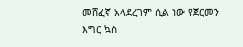መሸፈኛ አላደረገም ሲል ነው የጀርመን እግር ኳስ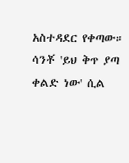አስተዳደር የቀጣው።
ሳንቾ 'ይህ ቅጥ ያጣ ቀልድ ነው' ሲል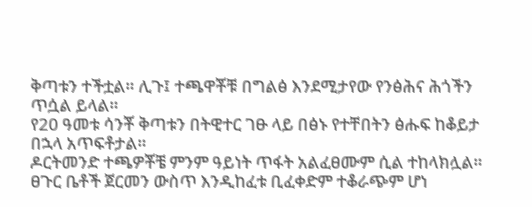ቅጣቱን ተችቷል። ሊጉ፤ ተጫዋቾቹ በግልፅ እንደሚታየው የንፅሕና ሕጎችን ጥሷል ይላል።
የ20 ዓመቱ ሳንቾ ቅጣቱን በትዊተር ገፁ ላይ በፅኑ የተቸበትን ፅሑፍ ከቆይታ በኋላ አጥፍቶታል።
ዶርትመንድ ተጫዎቾቼ ምንም ዓይነት ጥፋት አልፈፀሙም ሲል ተከላክሏል።
ፀጉር ቤቶች ጀርመን ውስጥ እንዲከፈቱ ቢፈቀድም ተቆራጭም ሆነ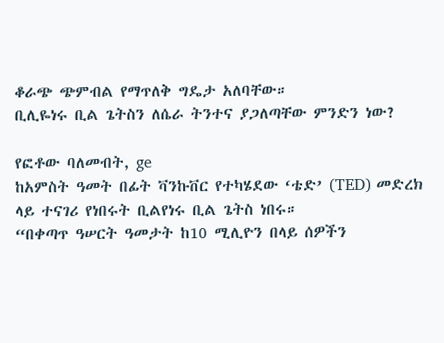ቆራጭ ጭምብል የማጥለቅ ግዴታ አለባቸው።
ቢሊዬነሩ ቢል ጌትስን ለሴራ ትንተና ያጋለጣቸው ምንድን ነው?

የፎቶው ባለመብት, ge
ከአምስት ዓመት በፊት ቫንኩቨር የተካሄደው ‘ቴድ’ (TED) መድረክ ላይ ተናገሪ የነበሩት ቢልየነሩ ቢል ጌትስ ነበሩ።
“በቀጣጥ ዓሠርት ዓመታት ከ10 ሚሊዮን በላይ ሰዎችን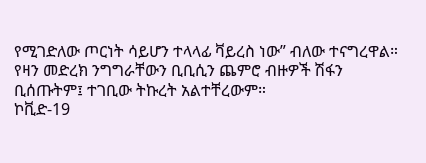የሚገድለው ጦርነት ሳይሆን ተላላፊ ቫይረስ ነው” ብለው ተናግረዋል።
የዛን መድረክ ንግግራቸውን ቢቢሲን ጨምሮ ብዙዎች ሽፋን ቢሰጡትም፤ ተገቢው ትኩረት አልተቸረውም።
ኮቪድ-19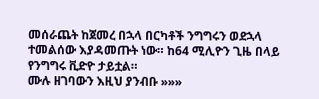መሰራጨት ከጀመረ በኋላ በርካቶች ንግግሩን ወደኋላ ተመልሰው እያዳመጡት ነው። ከ64 ሚሊዮን ጊዜ በላይ የንግግሩ ቪድዮ ታይቷል።
ሙሉ ዘገባውን እዚህ ያንብቡ »»»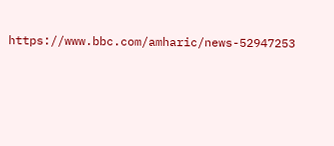https://www.bbc.com/amharic/news-52947253